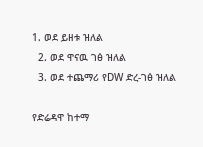1. ወደ ይዘቱ ዝለል
  2. ወደ ዋናዉ ገፅ ዝለል
  3. ወደ ተጨማሪ የDW ድረ-ገፅ ዝለል

የድሬዳዋ ከተማ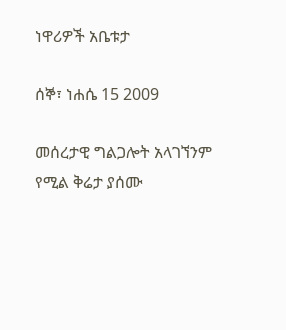ነዋሪዎች አቤቱታ

ሰኞ፣ ነሐሴ 15 2009

መሰረታዊ ግልጋሎት አላገኘንም የሚል ቅሬታ ያሰሙ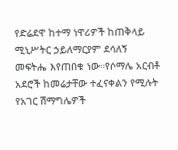የድሬደዋ ከተማ ነዋሪዎች ከጠቅላይ ሚኒሥትር ኃይለማርያም ደሳለኝ መፍትሔ እየጠበቁ ነው።የሶማሌ አርብቶ አደሮች ከመሬታቸው ተፈናቀልን የሚሉት የአገር ሽማግሌዎች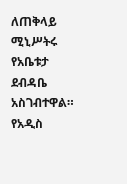ለጠቅላይ ሚኒሥትሩ የአቤቱታ ደብዳቤ አስገብተዋል። የአዲስ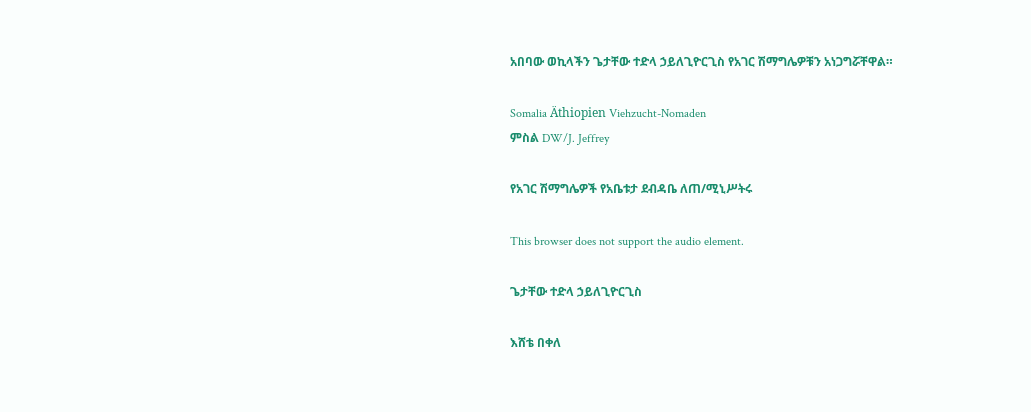አበባው ወኪላችን ጌታቸው ተድላ ኃይለጊዮርጊስ የአገር ሽማግሌዎቹን አነጋግሯቸዋል።

Somalia Äthiopien Viehzucht-Nomaden
ምስል DW/J. Jeffrey

የአገር ሽማግሌዎች የአቤቱታ ደብዳቤ ለጠ/ሚኒሥትሩ

This browser does not support the audio element.

ጌታቸው ተድላ ኃይለጊዮርጊስ

እሸቴ በቀለ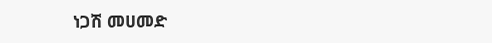ነጋሽ መሀመድ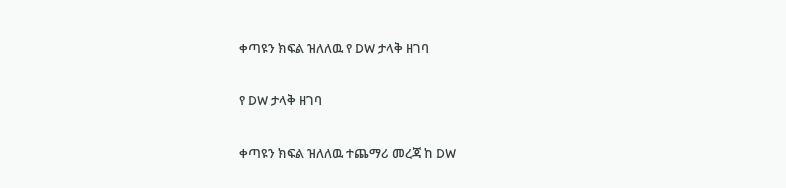ቀጣዩን ክፍል ዝለለዉ የ DW ታላቅ ዘገባ

የ DW ታላቅ ዘገባ

ቀጣዩን ክፍል ዝለለዉ ተጨማሪ መረጃ ከ DW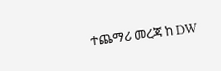ተጨማሪ መረጃ ከ DW